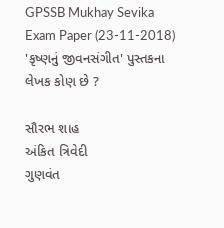GPSSB Mukhay Sevika Exam Paper (23-11-2018)
'કૃષ્ણનું જીવનસંગીત' પુસ્તકના લેખક કોણ છે ?

સૌરભ શાહ
અંકિત ત્રિવેદી
ગુણવંત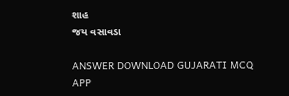શાહ
જય વસાવડા

ANSWER DOWNLOAD GUJARATI MCQ APP